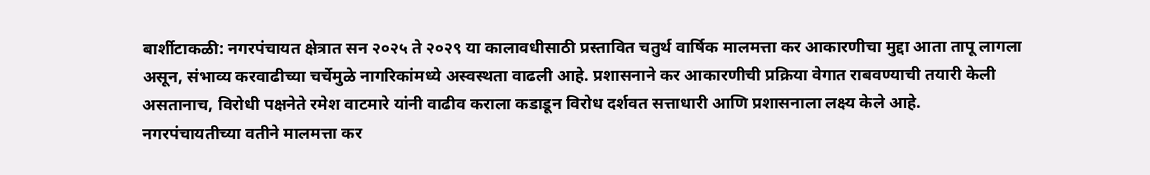बार्शीटाकळी: नगरपंचायत क्षेत्रात सन २०२५ ते २०२९ या कालावधीसाठी प्रस्तावित चतुर्थ वार्षिक मालमत्ता कर आकारणीचा मुद्दा आता तापू लागला असून, संभाव्य करवाढीच्या चर्चेमुळे नागरिकांमध्ये अस्वस्थता वाढली आहे. प्रशासनाने कर आकारणीची प्रक्रिया वेगात राबवण्याची तयारी केली असतानाच, विरोधी पक्षनेते रमेश वाटमारे यांनी वाढीव कराला कडाडून विरोध दर्शवत सत्ताधारी आणि प्रशासनाला लक्ष्य केले आहे.
नगरपंचायतीच्या वतीने मालमत्ता कर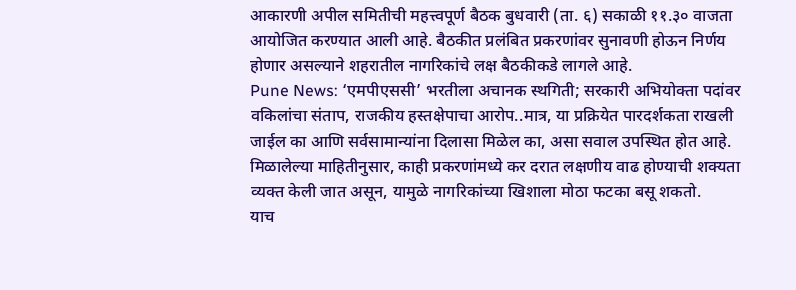आकारणी अपील समितीची महत्त्वपूर्ण बैठक बुधवारी (ता. ६) सकाळी ११.३० वाजता आयोजित करण्यात आली आहे. बैठकीत प्रलंबित प्रकरणांवर सुनावणी होऊन निर्णय होणार असल्याने शहरातील नागरिकांचे लक्ष बैठकीकडे लागले आहे.
Pune News: ‘एमपीएससी’ भरतीला अचानक स्थगिती; सरकारी अभियोक्ता पदांवर वकिलांचा संताप, राजकीय हस्तक्षेपाचा आरोप..मात्र, या प्रक्रियेत पारदर्शकता राखली जाईल का आणि सर्वसामान्यांना दिलासा मिळेल का, असा सवाल उपस्थित होत आहे. मिळालेल्या माहितीनुसार, काही प्रकरणांमध्ये कर दरात लक्षणीय वाढ होण्याची शक्यता व्यक्त केली जात असून, यामुळे नागरिकांच्या खिशाला मोठा फटका बसू शकतो.
याच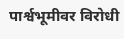पार्श्वभूमीवर विरोधी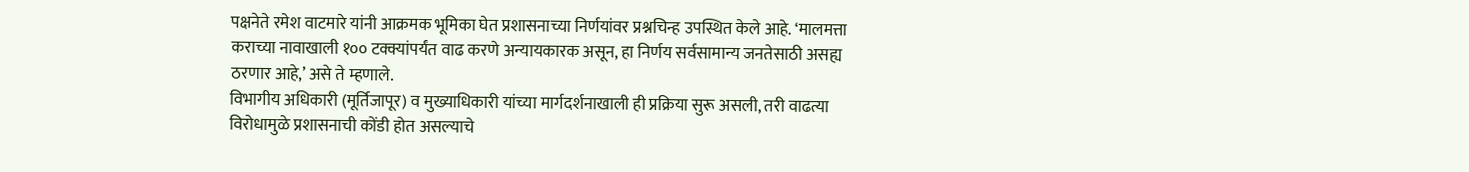पक्षनेते रमेश वाटमारे यांनी आक्रमक भूमिका घेत प्रशासनाच्या निर्णयांवर प्रश्नचिन्ह उपस्थित केले आहे. ‘मालमत्ता कराच्या नावाखाली १०० टक्क्यांपर्यंत वाढ करणे अन्यायकारक असून, हा निर्णय सर्वसामान्य जनतेसाठी असह्य ठरणार आहे,’ असे ते म्हणाले.
विभागीय अधिकारी (मूर्तिजापूर) व मुख्याधिकारी यांच्या मार्गदर्शनाखाली ही प्रक्रिया सुरू असली, तरी वाढत्या विरोधामुळे प्रशासनाची कोंडी होत असल्याचे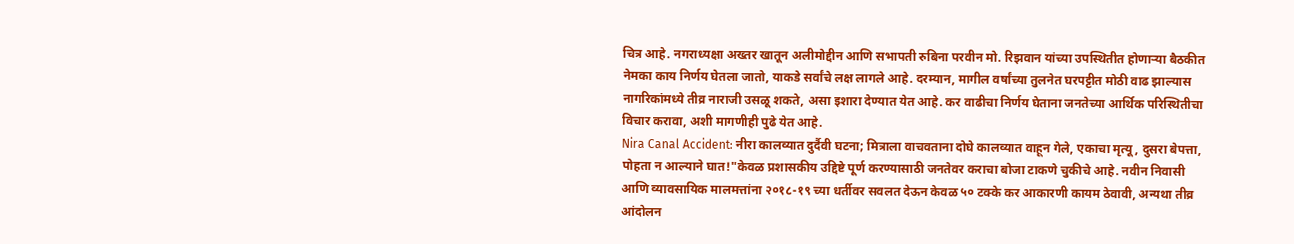चित्र आहे. नगराध्यक्षा अख्तर खातून अलीमोद्दीन आणि सभापती रुबिना परवीन मो. रिझवान यांच्या उपस्थितीत होणाऱ्या बैठकीत नेमका काय निर्णय घेतला जातो, याकडे सर्वांचे लक्ष लागले आहे. दरम्यान, मागील वर्षांच्या तुलनेत घरपट्टीत मोठी वाढ झाल्यास नागरिकांमध्ये तीव्र नाराजी उसळू शकते, असा इशारा देण्यात येत आहे. कर वाढीचा निर्णय घेताना जनतेच्या आर्थिक परिस्थितीचा विचार करावा, अशी मागणीही पुढे येत आहे.
Nira Canal Accident: नीरा कालव्यात दुर्दैवी घटना; मित्राला वाचवताना दोघे कालव्यात वाहून गेले, एकाचा मृत्यू, दुसरा बेपत्ता, पोहता न आल्याने घात!"केवळ प्रशासकीय उद्दिष्टे पूर्ण करण्यासाठी जनतेवर कराचा बोजा टाकणे चुकीचे आहे. नवीन निवासी आणि व्यावसायिक मालमत्तांना २०१८-१९ च्या धर्तीवर सवलत देऊन केवळ ५० टक्के कर आकारणी कायम ठेवावी, अन्यथा तीव्र आंदोलन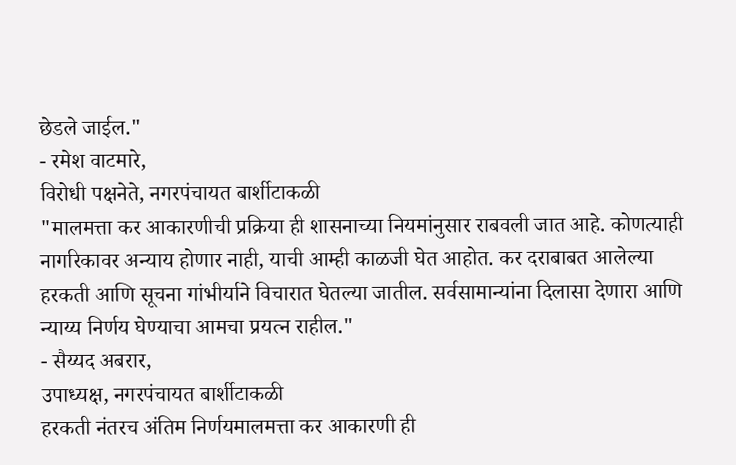छेडले जाईल."
- रमेश वाटमारे,
विरोधी पक्षनेते, नगरपंचायत बार्शीटाकळी
"मालमत्ता कर आकारणीची प्रक्रिया ही शासनाच्या नियमांनुसार राबवली जात आहे. कोणत्याही नागरिकावर अन्याय होणार नाही, याची आम्ही काळजी घेत आहोत. कर दराबाबत आलेल्या हरकती आणि सूचना गांभीर्याने विचारात घेतल्या जातील. सर्वसामान्यांना दिलासा देणारा आणि न्याय्य निर्णय घेण्याचा आमचा प्रयत्न राहील."
- सैय्यद अबरार,
उपाध्यक्ष, नगरपंचायत बार्शीटाकळी
हरकती नंतरच अंतिम निर्णयमालमत्ता कर आकारणी ही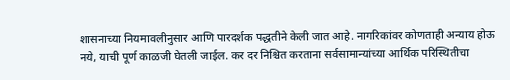शासनाच्या नियमावलीनुसार आणि पारदर्शक पद्धतीने केली जात आहे. नागरिकांवर कोणताही अन्याय होऊ नये, याची पूर्ण काळजी घेतली जाईल. कर दर निश्चित करताना सर्वसामान्यांच्या आर्थिक परिस्थितीचा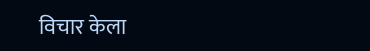विचार केला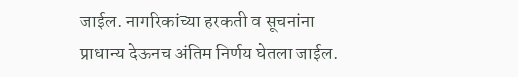जाईल. नागरिकांच्या हरकती व सूचनांना प्राधान्य देऊनच अंतिम निर्णय घेतला जाईल.